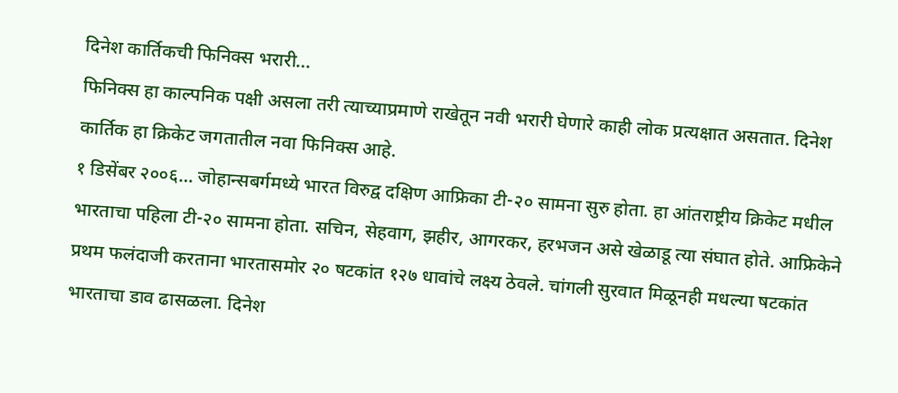दिनेश कार्तिकची फिनिक्स भरारी...
फिनिक्स हा काल्पनिक पक्षी असला तरी त्याच्याप्रमाणे राखेतून नवी भरारी घेणारे काही लोक प्रत्यक्षात असतात. दिनेश कार्तिक हा क्रिकेट जगतातील नवा फिनिक्स आहे.
१ डिसेंबर २००६… जोहान्सबर्गमध्ये भारत विरुद्व दक्षिण आफ्रिका टी-२० सामना सुरु होता. हा आंतराष्ट्रीय क्रिकेट मधील भारताचा पहिला टी-२० सामना होता. सचिन, सेहवाग, झहीर, आगरकर, हरभजन असे खेळाडू त्या संघात होते. आफ्रिकेने प्रथम फलंदाजी करताना भारतासमोर २० षटकांत १२७ धावांचे लक्ष्य ठेवले. चांगली सुरवात मिळूनही मधल्या षटकांत भारताचा डाव ढासळला. दिनेश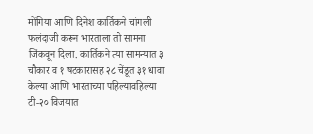मोंगिया आणि दिनेश कार्तिकने चांगली फलंदाजी करून भारताला तो सामना जिंकवून दिला. कार्तिकने त्या सामन्यात ३ चौकार व १ षटकारासह २८ चेंडूत ३१ धावा केल्या आणि भारताच्या पहिल्यावहिल्या टी-२० विजयात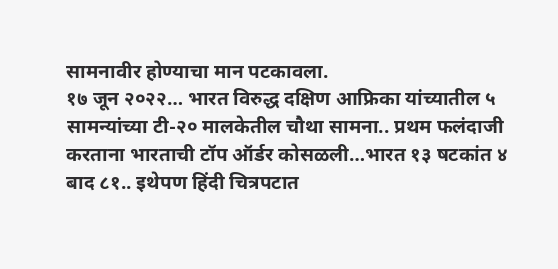सामनावीर होण्याचा मान पटकावला.
१७ जून २०२२… भारत विरुद्ध दक्षिण आफ्रिका यांच्यातील ५ सामन्यांच्या टी-२० मालकेतील चौथा सामना.. प्रथम फलंदाजी करताना भारताची टॉप ऑर्डर कोसळली…भारत १३ षटकांत ४ बाद ८१.. इथेपण हिंदी चित्रपटात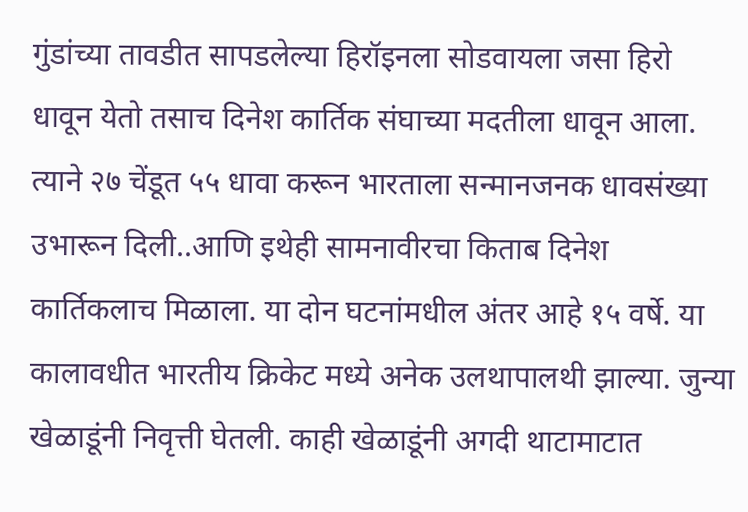गुंडांच्या तावडीत सापडलेल्या हिरॉइनला सोडवायला जसा हिरो धावून येतो तसाच दिनेश कार्तिक संघाच्या मदतीला धावून आला. त्याने २७ चेंडूत ५५ धावा करून भारताला सन्मानजनक धावसंख्या उभारून दिली..आणि इथेही सामनावीरचा किताब दिनेश कार्तिकलाच मिळाला. या दोन घटनांमधील अंतर आहे १५ वर्षे. या कालावधीत भारतीय क्रिकेट मध्ये अनेक उलथापालथी झाल्या. जुन्या खेळाडूंनी निवृत्ती घेतली. काही खेळाडूंनी अगदी थाटामाटात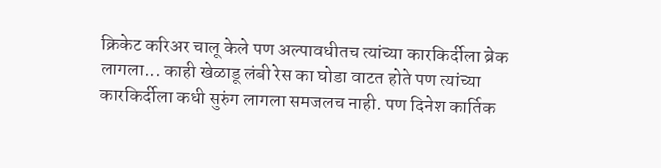क्रिकेट करिअर चालू केले पण अल्पावधीतच त्यांच्या कारकिर्दीला ब्रेक लागला... काही खेळाडू लंबी रेस का घोडा वाटत होते पण त्यांच्या कारकिर्दीला कधी सुरुंग लागला समजलच नाही. पण दिनेश कार्तिक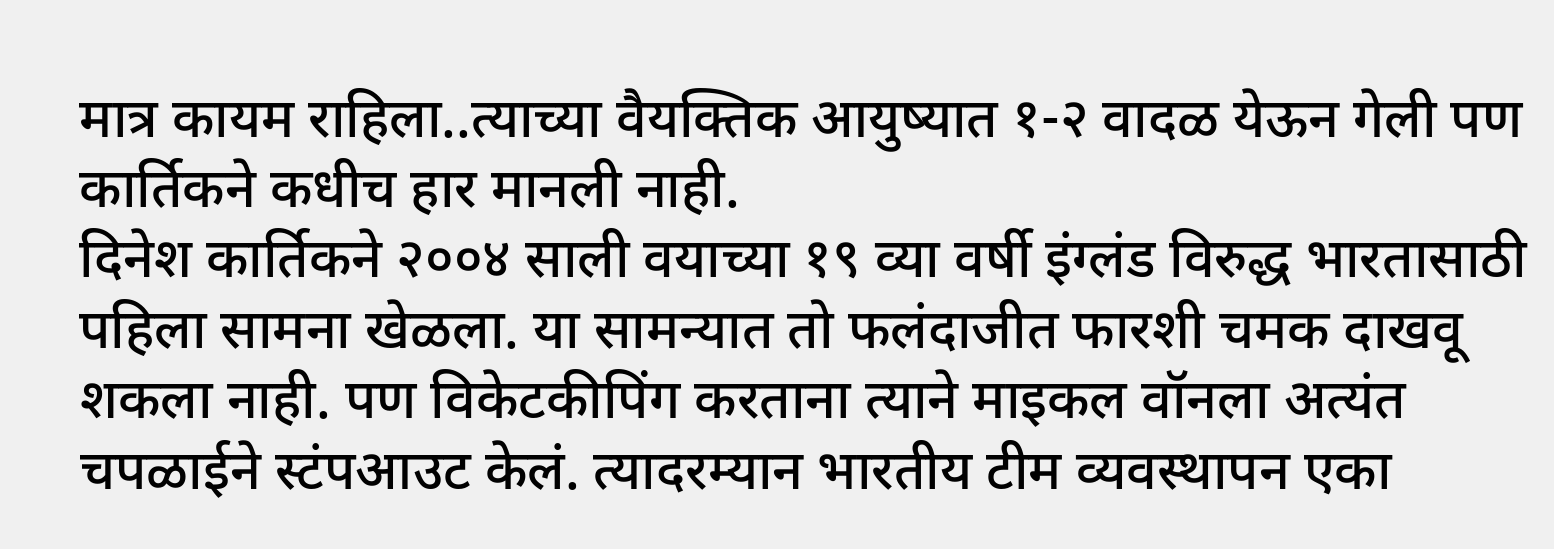मात्र कायम राहिला..त्याच्या वैयक्तिक आयुष्यात १-२ वादळ येऊन गेली पण कार्तिकने कधीच हार मानली नाही.
दिनेश कार्तिकने २००४ साली वयाच्या १९ व्या वर्षी इंग्लंड विरुद्ध भारतासाठी पहिला सामना खेळला. या सामन्यात तो फलंदाजीत फारशी चमक दाखवू शकला नाही. पण विकेटकीपिंग करताना त्याने माइकल वॉनला अत्यंत चपळाईने स्टंपआउट केलं. त्यादरम्यान भारतीय टीम व्यवस्थापन एका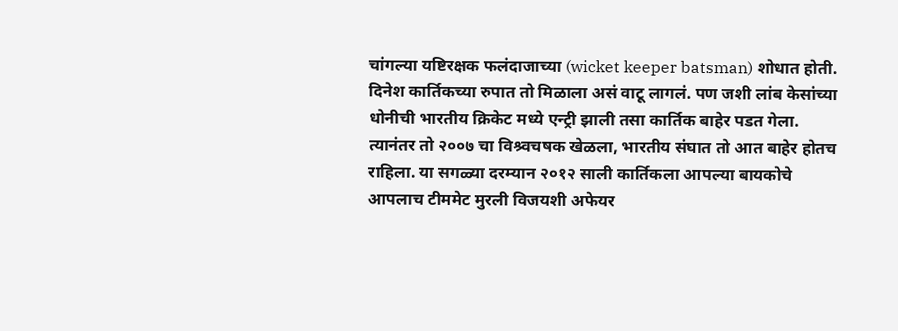चांगल्या यष्टिरक्षक फलंदाजाच्या (wicket keeper batsman) शोधात होती. दिनेश कार्तिकच्या रुपात तो मिळाला असं वाटू लागलं. पण जशी लांब केसांच्या धोनीची भारतीय क्रिकेट मध्ये एन्ट्री झाली तसा कार्तिक बाहेर पडत गेला. त्यानंतर तो २००७ चा विश्र्वचषक खेळला, भारतीय संघात तो आत बाहेर होतच राहिला. या सगळ्या दरम्यान २०१२ साली कार्तिकला आपल्या बायकोचे आपलाच टीममेट मुरली विजयशी अफेयर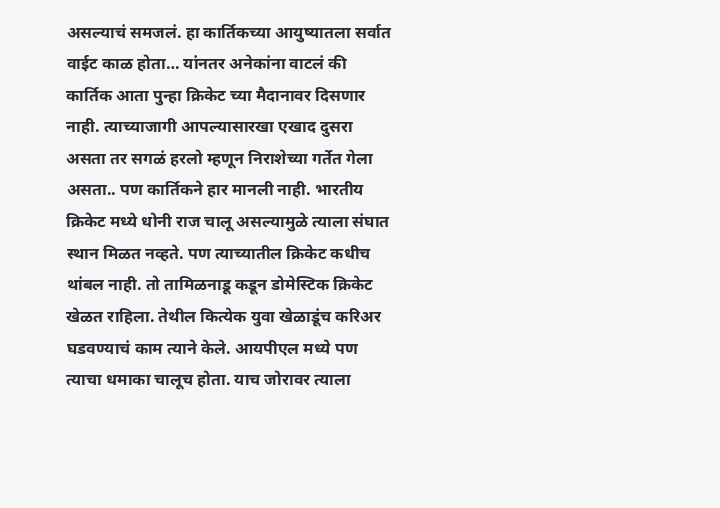असल्याचं समजलं. हा कार्तिकच्या आयुष्यातला सर्वात वाईट काळ होता… यांनतर अनेकांना वाटलं की कार्तिक आता पुन्हा क्रिकेट च्या मैदानावर दिसणार नाही. त्याच्याजागी आपल्यासारखा एखाद दुसरा असता तर सगळं हरलो म्हणून निराशेच्या गर्तेत गेला असता.. पण कार्तिकने हार मानली नाही. भारतीय क्रिकेट मध्ये धोनी राज चालू असल्यामुळे त्याला संघात स्थान मिळत नव्हते. पण त्याच्यातील क्रिकेट कधीच थांबल नाही. तो तामिळनाडू कडून डोमेस्टिक क्रिकेट खेळत राहिला. तेथील कित्येक युवा खेळाडूंच करिअर घडवण्याचं काम त्याने केले. आयपीएल मध्ये पण त्याचा धमाका चालूच होता. याच जोरावर त्याला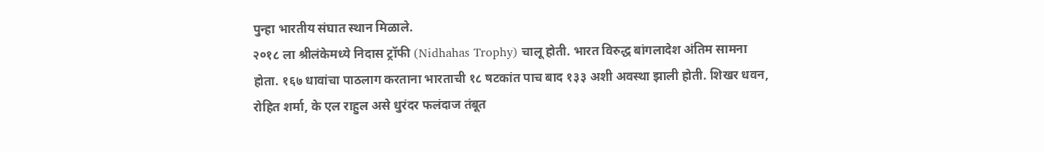पुन्हा भारतीय संघात स्थान मिळाले.
२०१८ ला श्रीलंकेमध्ये निदास ट्रॉफी (Nidhahas Trophy) चालू होती. भारत विरुद्ध बांगलादेश अंतिम सामना होता. १६७ धावांचा पाठलाग करताना भारताची १८ षटकांत पाच बाद १३३ अशी अवस्था झाली होती. शिखर धवन, रोहित शर्मा, के एल राहुल असे धुरंदर फलंदाज तंबूत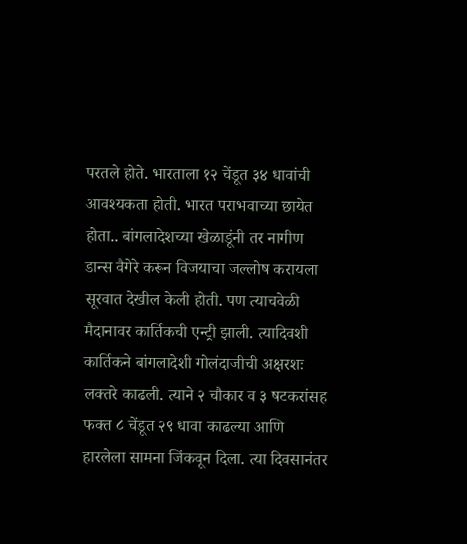परतले होते. भारताला १२ चेंडूत ३४ धावांची आवश्यकता होती. भारत पराभवाच्या छायेत होता.. बांगलादेशच्या खेळाडूंनी तर नागीण डान्स वैगेरे करून विजयाचा जल्लोष करायला सूरवात देखील केली होती. पण त्याचवेळी मैदानावर कार्तिकची एन्ट्री झाली. त्यादिवशी कार्तिकने बांगलादेशी गोलंदाजीची अक्षरशः लक्तरे काढली. त्याने २ चौकार व ३ षटकरांसह फक्त ८ चेंडूत २९ धावा काढल्या आणि हारलेला सामना जिंकवून दिला. त्या दिवसानंतर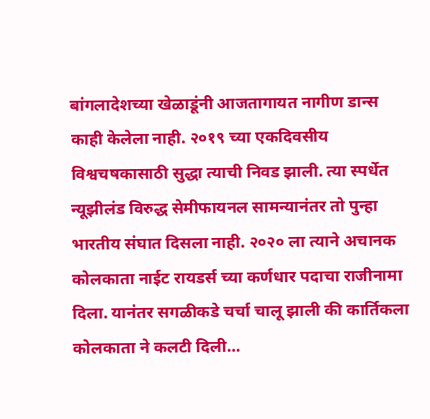बांगलादेशच्या खेळाडूंनी आजतागायत नागीण डान्स काही केलेला नाही. २०१९ च्या एकदिवसीय विश्वचषकासाठी सुद्धा त्याची निवड झाली. त्या स्पर्धेत न्यूझीलंड विरुद्ध सेमीफायनल सामन्यानंतर तो पुन्हा भारतीय संघात दिसला नाही. २०२० ला त्याने अचानक कोलकाता नाईट रायडर्स च्या कर्णधार पदाचा राजीनामा दिला. यानंतर सगळीकडे चर्चा चालू झाली की कार्तिकला कोलकाता ने कलटी दिली…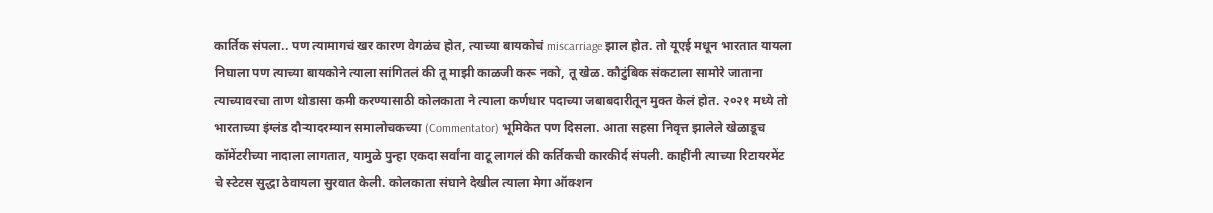कार्तिक संपला.. पण त्यामागचं खर कारण वेगळंच होत, त्याच्या बायकोचं miscarriage झाल होत. तो यूएई मधून भारतात यायला निघाला पण त्याच्या बायकोने त्याला सांगितलं की तू माझी काळजी करू नको, तू खेळ. कौटुंबिक संकटाला सामोरे जाताना त्याच्यावरचा ताण थोडासा कमी करण्यासाठी कोलकाता ने त्याला कर्णधार पदाच्या जबाबदारीतून मुक्त केलं होत. २०२१ मध्ये तो भारताच्या इंग्लंड दौऱ्यादरम्यान समालोचकच्या (Commentator) भूमिकेत पण दिसला. आता सहसा निवृत्त झालेले खेळाडूच कॉमेंटरीच्या नादाला लागतात, यामुळे पुन्हा एकदा सर्वांना वाटू लागलं की कर्तिकची कारकीर्द संपली. काहींनी त्याच्या रिटायरमेंट चे स्टेटस सुद्धा ठेवायला सुरवात केली. कोलकाता संघाने देखील त्याला मेगा ऑक्शन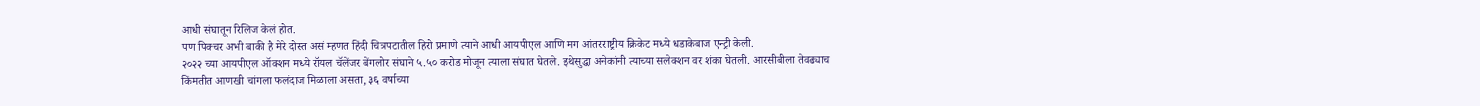आधी संघातून रिलिज केलं होत.
पण पिक्चर अभी बाकी है मेरे दोस्त असं म्हणत हिंदी चित्रपटातील हिरो प्रमाणे त्याने आधी आयपीएल आणि मग आंतरराष्ट्रीय क्रिकेट मध्ये धडाकेबाज एन्ट्री केली.
२०२२ च्या आयपीएल ऑक्शन मध्ये रॉयल चॅलेंजर बेंगलोर संघाने ५.५० करोड मोजून त्याला संघात घेतले. इथेसुद्धा अनेकांनी त्याच्या सलेक्शन वर शंका घेतली. आरसीबीला तेवढ्याच किंमतीत आणखी चांगला फलंदाज मिळाला असता, ३६ वर्षाच्या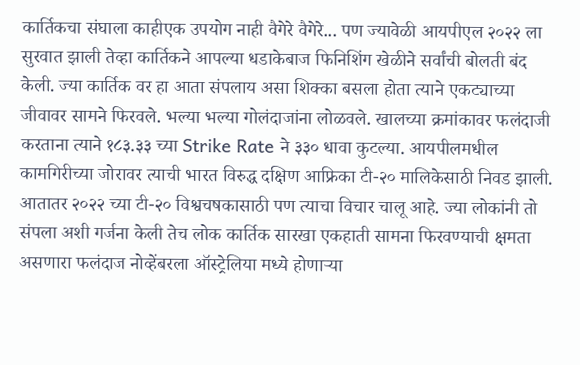कार्तिकचा संघाला काहीएक उपयोग नाही वैगेरे वैगेरे... पण ज्यावेळी आयपीएल २०२२ ला सुरवात झाली तेव्हा कार्तिकने आपल्या धडाकेबाज फिनिशिंग खेळीने सर्वांची बोलती बंद केली. ज्या कार्तिक वर हा आता संपलाय असा शिक्का बसला होता त्याने एकट्याच्या जीवावर सामने फिरवले. भल्या भल्या गोलंदाजांना लोळवले. खालच्या क्रमांकावर फलंदाजी करताना त्याने १८३.३३ च्या Strike Rate ने ३३० धावा कुटल्या. आयपीलमधील कामगिरीच्या जोरावर त्याची भारत विरुद्ध दक्षिण आफ्रिका टी-२० मालिकेसाठी निवड झाली. आतातर २०२२ च्या टी-२० विश्वचषकासाठी पण त्याचा विचार चालू आहे. ज्या लोकांनी तो संपला अशी गर्जना केली तेच लोक कार्तिक सारखा एकहाती सामना फिरवण्याची क्षमता असणारा फलंदाज नोव्हेंबरला ऑस्ट्रेलिया मध्ये होणाऱ्या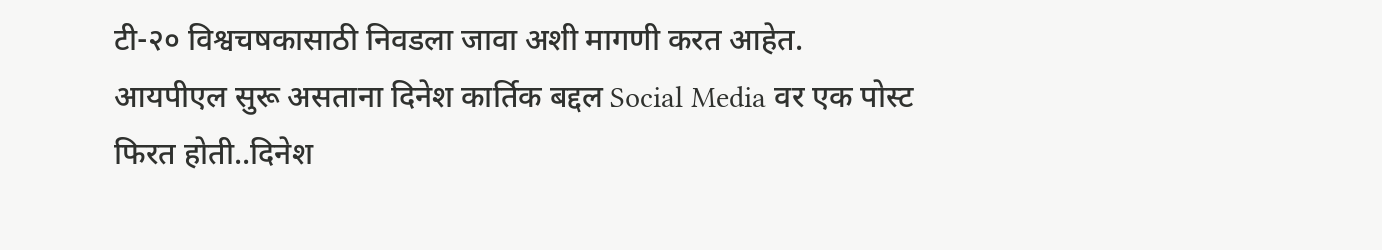टी-२० विश्वचषकासाठी निवडला जावा अशी मागणी करत आहेत.
आयपीएल सुरू असताना दिनेश कार्तिक बद्दल Social Media वर एक पोस्ट फिरत होती..दिनेश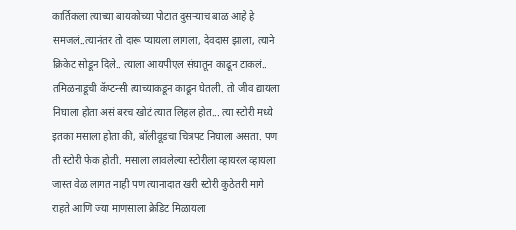कार्तिकला त्याच्या बायकोच्या पोटात दुसऱ्याच बाळ आहे हे समजलं..त्यानंतर तो दारू प्यायला लागला, देवदास झाला, त्याने क्रिकेट सोडून दिले.. त्याला आयपीएल संघातून काढून टाकलं.. तमिळनाडूची कॅप्टन्सी त्याच्याकडून काढून घेतली. तो जीव द्यायला निघाला होता असं बरच खोटं त्यात लिहल होत... त्या स्टोरी मध्ये इतका मसाला होता की, बॉलीवूडचा चित्रपट निघाला असता. पण ती स्टोरी फेक होती. मसाला लावलेल्या स्टोरीला व्हायरल व्हायला जास्त वेळ लागत नाही पण त्यानादात खरी स्टोरी कुठेतरी मागे राहते आणि ज्या माणसाला क्रेडिट मिळायला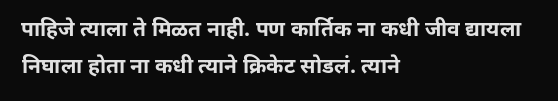पाहिजे त्याला ते मिळत नाही. पण कार्तिक ना कधी जीव द्यायला निघाला होता ना कधी त्याने क्रिकेट सोडलं. त्याने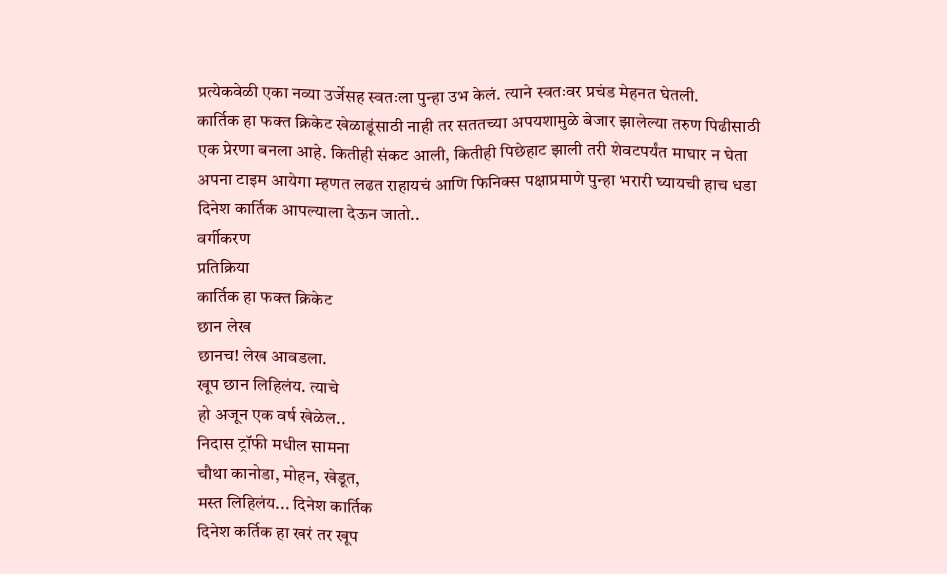प्रत्येकवेळी एका नव्या उर्जेसह स्वतःला पुन्हा उभ केलं. त्याने स्वतःवर प्रचंड मेहनत घेतली.
कार्तिक हा फक्त क्रिकेट खेळाडूंसाठी नाही तर सततच्या अपयशामुळे बेजार झालेल्या तरुण पिढीसाठी एक प्रेरणा बनला आहे. कितीही संकट आली, कितीही पिछेहाट झाली तरी शेवटपर्यंत माघार न घेता अपना टाइम आयेगा म्हणत लढत राहायचं आणि फिनिक्स पक्षाप्रमाणे पुन्हा भरारी घ्यायची हाच धडा दिनेश कार्तिक आपल्याला देऊन जातो..
वर्गीकरण
प्रतिक्रिया
कार्तिक हा फक्त क्रिकेट
छान लेख
छानच! लेख आवडला.
खूप छान लिहिलंय. त्याचे
हो अजून एक वर्ष खेळेल..
निदास ट्रॉफी मधील सामना
चौथा कानोडा, मोहन, खेडूत,
मस्त लिहिलंय... दिनेश कार्तिक
दिनेश कर्तिक हा खरं तर खूप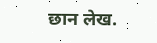छान लेख.